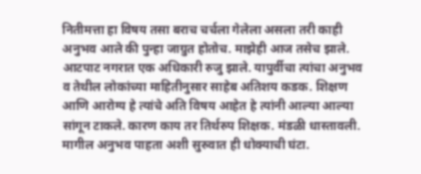नितीमत्ता हा विषय तसा बराच चर्चला गेलेला असला तरी काही अनुभव आले की पुन्हा जाग्रुत होतोच. माझेही आज तसेच झाले.
आटपाट नगरात एक अधिकारी रुजु झाले. यापुर्वीचा त्यांचा अनुभव व तेथील लोकांच्या माहितीनुसार साहेब अतिशय कडक. शिक्षण आणि आरोग्य हे त्यांचे अति विषय आहेत हे त्यांनी आल्या आल्या सांगून टाकले. कारण काय तर तिर्थरुप शिक्षक. मंडळी धास्तावली. मागील अनुभव पाहता अशी सुरुवात ही धोक्याची घंटा.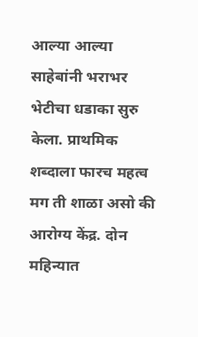आल्या आल्या साहेबांनी भराभर भेटीचा धडाका सुरु केला. प्राथमिक शब्दाला फारच महत्व मग ती शाळा असो की आरोग्य केंद्र. दोन महिन्यात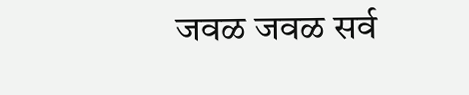जवळ जवळ सर्व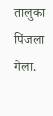तालुका पिंजला गेला.